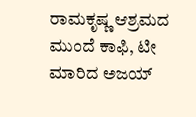ರಾಮಕೃಷ್ಣ ಆಶ್ರಮದ ಮುಂದೆ ಕಾಫಿ, ಟೀ ಮಾರಿದ ಅಜಯ್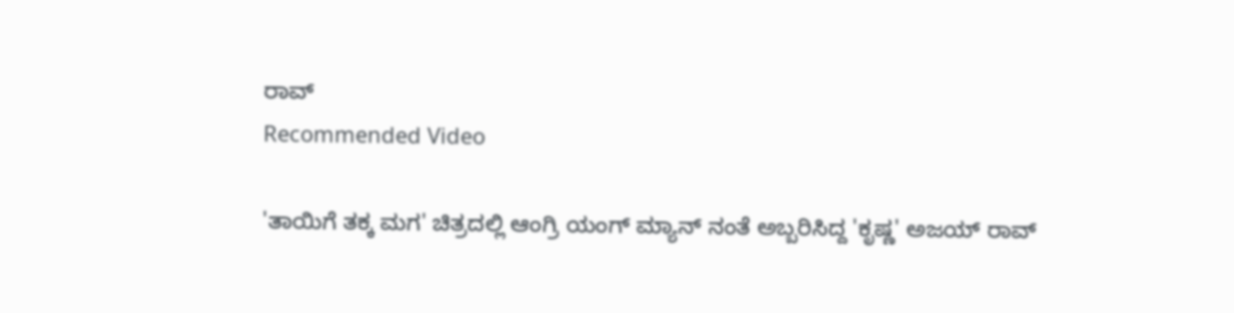ರಾವ್
Recommended Video

'ತಾಯಿಗೆ ತಕ್ಕ ಮಗ' ಚಿತ್ರದಲ್ಲಿ ಆಂಗ್ರಿ ಯಂಗ್ ಮ್ಯಾನ್ ನಂತೆ ಅಬ್ಬರಿಸಿದ್ದ 'ಕೃಷ್ಣ' ಅಜಯ್ ರಾವ್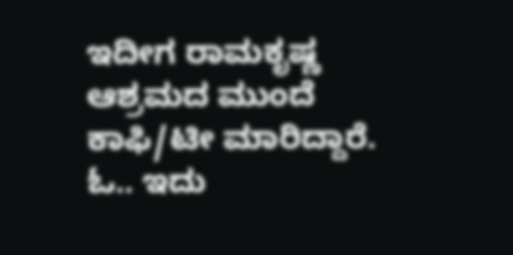ಇದೀಗ ರಾಮಕೃಷ್ಣ ಆಶ್ರಮದ ಮುಂದೆ ಕಾಫಿ/ಟೀ ಮಾರಿದ್ದಾರೆ.
ಓ.. ಇದು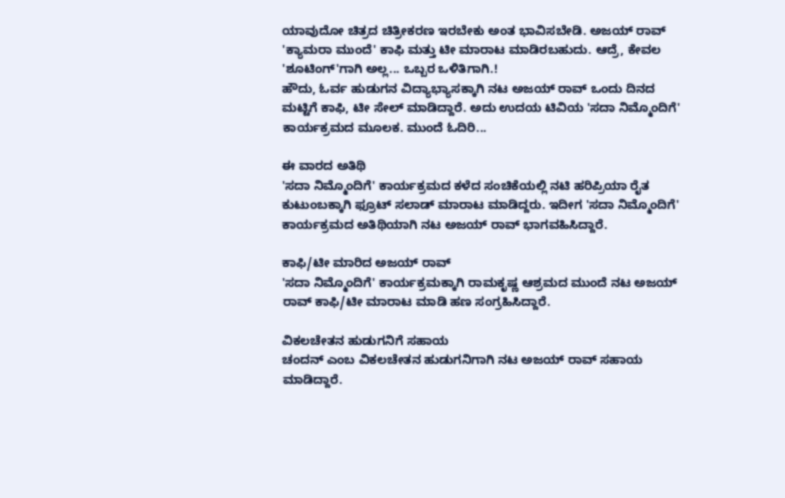ಯಾವುದೋ ಚಿತ್ರದ ಚಿತ್ರೀಕರಣ ಇರಬೇಕು ಅಂತ ಭಾವಿಸಬೇಡಿ. ಅಜಯ್ ರಾವ್ 'ಕ್ಯಾಮರಾ ಮುಂದೆ' ಕಾಫಿ ಮತ್ತು ಟೀ ಮಾರಾಟ ಮಾಡಿರಬಹುದು. ಆದ್ರೆ, ಕೇವಲ 'ಶೂಟಿಂಗ್'ಗಾಗಿ ಅಲ್ಲ... ಒಬ್ಬರ ಒಳಿತಿಗಾಗಿ.!
ಹೌದು, ಓರ್ವ ಹುಡುಗನ ವಿದ್ಯಾಭ್ಯಾಸಕ್ಕಾಗಿ ನಟ ಅಜಯ್ ರಾವ್ ಒಂದು ದಿನದ ಮಟ್ಟಿಗೆ ಕಾಫಿ, ಟೀ ಸೇಲ್ ಮಾಡಿದ್ದಾರೆ. ಅದು ಉದಯ ಟಿವಿಯ 'ಸದಾ ನಿಮ್ಮೊಂದಿಗೆ' ಕಾರ್ಯಕ್ರಮದ ಮೂಲಕ. ಮುಂದೆ ಓದಿರಿ...

ಈ ವಾರದ ಅತಿಥಿ
'ಸದಾ ನಿಮ್ಮೊಂದಿಗೆ' ಕಾರ್ಯಕ್ರಮದ ಕಳೆದ ಸಂಚಿಕೆಯಲ್ಲಿ ನಟಿ ಹರಿಪ್ರಿಯಾ ರೈತ ಕುಟುಂಬಕ್ಕಾಗಿ ಫ್ರೂಟ್ ಸಲಾಡ್ ಮಾರಾಟ ಮಾಡಿದ್ದರು. ಇದೀಗ 'ಸದಾ ನಿಮ್ಮೊಂದಿಗೆ' ಕಾರ್ಯಕ್ರಮದ ಅತಿಥಿಯಾಗಿ ನಟ ಅಜಯ್ ರಾವ್ ಭಾಗವಹಿಸಿದ್ದಾರೆ.

ಕಾಫಿ/ಟೀ ಮಾರಿದ ಅಜಯ್ ರಾವ್
'ಸದಾ ನಿಮ್ಮೊಂದಿಗೆ' ಕಾರ್ಯಕ್ರಮಕ್ಕಾಗಿ ರಾಮಕೃಷ್ಣ ಆಶ್ರಮದ ಮುಂದೆ ನಟ ಅಜಯ್ ರಾವ್ ಕಾಫಿ/ಟೀ ಮಾರಾಟ ಮಾಡಿ ಹಣ ಸಂಗ್ರಹಿಸಿದ್ದಾರೆ.

ವಿಕಲಚೇತನ ಹುಡುಗನಿಗೆ ಸಹಾಯ
ಚಂದನ್ ಎಂಬ ವಿಕಲಚೇತನ ಹುಡುಗನಿಗಾಗಿ ನಟ ಅಜಯ್ ರಾವ್ ಸಹಾಯ ಮಾಡಿದ್ದಾರೆ.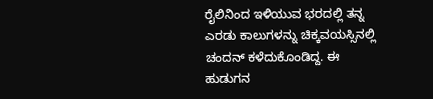ರೈಲಿನಿಂದ ಇಳಿಯುವ ಭರದಲ್ಲಿ ತನ್ನ ಎರಡು ಕಾಲುಗಳನ್ನು ಚಿಕ್ಕವಯಸ್ಸಿನಲ್ಲಿ ಚಂದನ್ ಕಳೆದುಕೊಂಡಿದ್ದ. ಈ ಹುಡುಗನ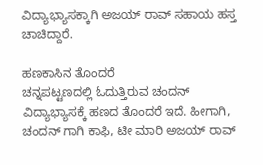ವಿದ್ಯಾಭ್ಯಾಸಕ್ಕಾಗಿ ಅಜಯ್ ರಾವ್ ಸಹಾಯ ಹಸ್ತ ಚಾಚಿದ್ದಾರೆ.

ಹಣಕಾಸಿನ ತೊಂದರೆ
ಚನ್ನಪಟ್ಟಣದಲ್ಲಿ ಓದುತ್ತಿರುವ ಚಂದನ್ ವಿದ್ಯಾಭ್ಯಾಸಕ್ಕೆ ಹಣದ ತೊಂದರೆ ಇದೆ. ಹೀಗಾಗಿ, ಚಂದನ್ ಗಾಗಿ ಕಾಫಿ, ಟೀ ಮಾರಿ ಅಜಯ್ ರಾವ್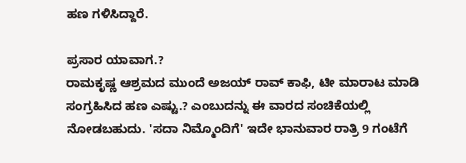ಹಣ ಗಳಿಸಿದ್ದಾರೆ.

ಪ್ರಸಾರ ಯಾವಾಗ.?
ರಾಮಕೃಷ್ಣ ಆಶ್ರಮದ ಮುಂದೆ ಅಜಯ್ ರಾವ್ ಕಾಫಿ, ಟೀ ಮಾರಾಟ ಮಾಡಿ ಸಂಗ್ರಹಿಸಿದ ಹಣ ಎಷ್ಟು.? ಎಂಬುದನ್ನು ಈ ವಾರದ ಸಂಚಿಕೆಯಲ್ಲಿ ನೋಡಬಹುದು. 'ಸದಾ ನಿಮ್ಮೊಂದಿಗೆ' ಇದೇ ಭಾನುವಾರ ರಾತ್ರಿ 9 ಗಂಟೆಗೆ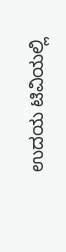ಉದಯ ಟಿವಿಯಲ್ಲಿ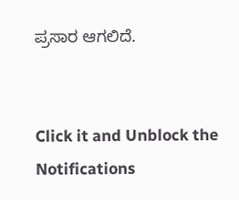ಪ್ರಸಾರ ಆಗಲಿದೆ.


Click it and Unblock the Notifications